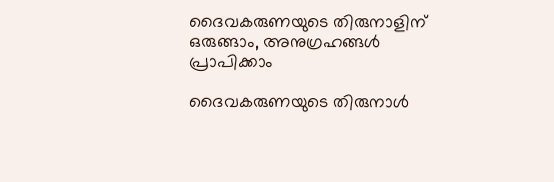ദൈവകരുണയുടെ തിരുനാളിന് ഒരുങ്ങാം, അനുഗ്രഹങ്ങള്‍ പ്രാപിക്കാം

ദൈവകരുണയുടെ തിരുനാള്‍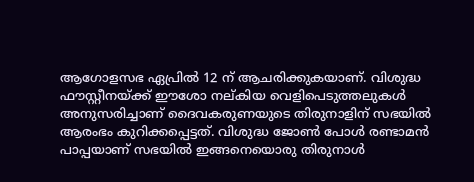ആഗോളസഭ ഏപ്രില്‍ 12 ന് ആചരിക്കുകയാണ്. വിശുദ്ധ ഫൗസ്റ്റീനയ്ക്ക് ഈശോ നല്കിയ വെളിപെടുത്തലുകള്‍ അനുസരിച്ചാണ് ദൈവകരുണയുടെ തിരുനാളിന് സഭയില്‍ ആരംഭം കുറിക്കപ്പെട്ടത്. വിശുദ്ധ ജോണ്‍ പോള്‍ രണ്ടാമന്‍ പാപ്പയാണ് സഭയില്‍ ഇങ്ങനെയൊരു തിരുനാള്‍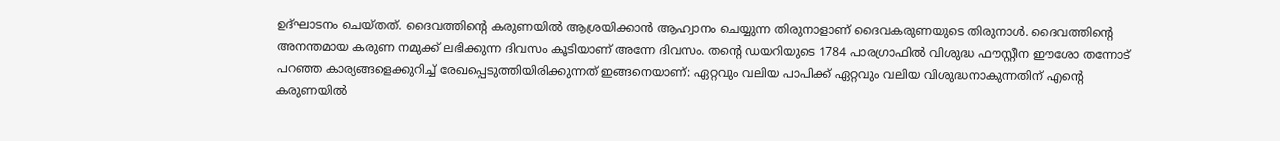ഉദ്ഘാടനം ചെയ്തത്. ദൈവത്തിന്റെ കരുണയില്‍ ആശ്രയിക്കാന്‍ ആഹ്വാനം ചെയ്യുന്ന തിരുനാളാണ് ദൈവകരുണയുടെ തിരുനാള്‍. ദൈവത്തിന്റെ അനന്തമായ കരുണ നമുക്ക് ലഭിക്കുന്ന ദിവസം കൂടിയാണ് അന്നേ ദിവസം. തന്റെ ഡയറിയുടെ 1784 പാരഗ്രാഫില്‍ വിശുദ്ധ ഫൗസ്റ്റീന ഈശോ തന്നോട് പറഞ്ഞ കാര്യങ്ങളെക്കുറിച്ച് രേഖപ്പെടുത്തിയിരിക്കുന്നത് ഇങ്ങനെയാണ്: ഏറ്റവും വലിയ പാപിക്ക് ഏറ്റവും വലിയ വിശുദ്ധനാകുന്നതിന് എന്റെ കരുണയില്‍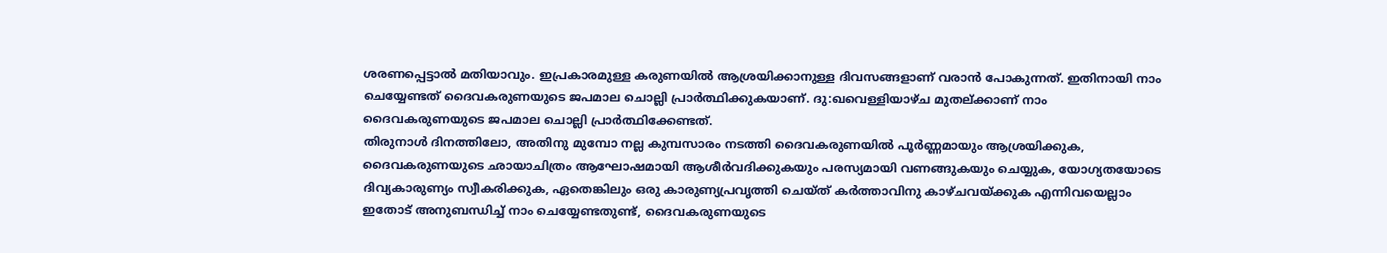ശരണപ്പെട്ടാല്‍ മതിയാവും. ഇപ്രകാരമുള്ള കരുണയില്‍ ആശ്രയിക്കാനുള്ള ദിവസങ്ങളാണ് വരാന്‍ പോകുന്നത്. ഇതിനായി നാം ചെയ്യേണ്ടത് ദൈവകരുണയുടെ ജപമാല ചൊല്ലി പ്രാര്‍ത്ഥിക്കുകയാണ്. ദു:ഖവെള്ളിയാഴ്ച മുതല്ക്കാണ് നാം ദൈവകരുണയുടെ ജപമാല ചൊല്ലി പ്രാര്‍ത്ഥിക്കേണ്ടത്.
തിരുനാള്‍ ദിനത്തിലോ, അതിനു മുമ്പോ നല്ല കുമ്പസാരം നടത്തി ദൈവകരുണയില്‍ പൂര്‍ണ്ണമായും ആശ്രയിക്കുക,
ദൈവകരുണയുടെ ഛായാചിത്രം ആഘോഷമായി ആശീര്‍വദിക്കുകയും പരസ്യമായി വണങ്ങുകയും ചെയ്യുക, യോഗ്യതയോടെ ദിവ്യകാരുണ്യം സ്വീകരിക്കുക, ഏതെങ്കിലും ഒരു കാരുണ്യപ്രവൃത്തി ചെയ്ത് കര്‍ത്താവിനു കാഴ്ചവയ്ക്കുക എന്നിവയെല്ലാം ഇതോട് അനുബന്ധിച്ച് നാം ചെയ്യേണ്ടതുണ്ട്, ദൈവകരുണയുടെ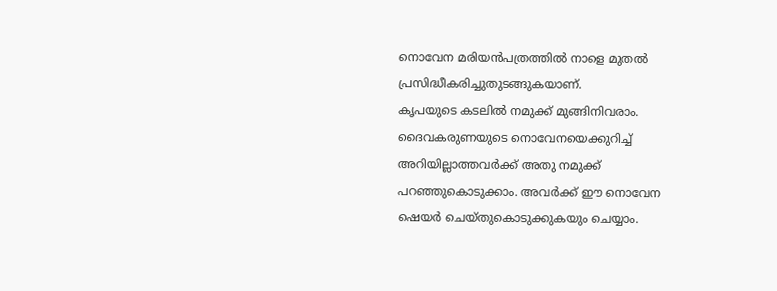നൊവേന മരിയന്‍പത്രത്തില്‍ നാളെ മുതല്‍ പ്രസിദ്ധീകരിച്ചുതുടങ്ങുകയാണ്.
കൃപയുടെ കടലില്‍ നമുക്ക് മുങ്ങിനിവരാം. ദൈവകരുണയുടെ നൊവേനയെക്കുറിച്ച് അറിയില്ലാത്തവര്‍ക്ക് അതു നമുക്ക് പറഞ്ഞുകൊടുക്കാം. അവര്‍ക്ക് ഈ നൊവേന ഷെയര്‍ ചെയ്തുകൊടുക്കുകയും ചെയ്യാം.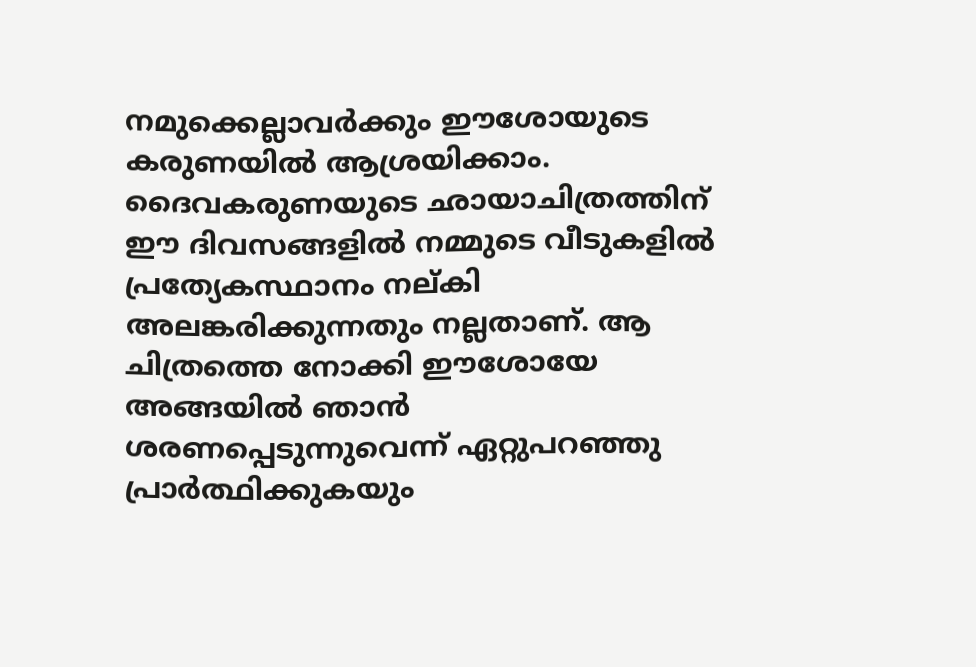നമുക്കെല്ലാവര്‍ക്കും ഈശോയുടെ കരുണയില്‍ ആശ്രയിക്കാം. ദൈവകരുണയുടെ ഛായാചിത്രത്തിന് ഈ ദിവസങ്ങളില്‍ നമ്മുടെ വീടുകളില്‍ പ്രത്യേകസ്ഥാനം നല്കി അലങ്കരിക്കുന്നതും നല്ലതാണ്. ആ ചിത്രത്തെ നോക്കി ഈശോയേ അങ്ങയില്‍ ഞാന്‍ ശരണപ്പെടുന്നുവെന്ന് ഏറ്റുപറഞ്ഞു പ്രാര്‍ത്ഥിക്കുകയും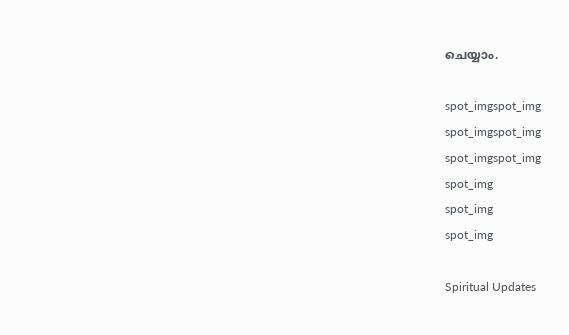ചെയ്യാം.

spot_imgspot_img
spot_imgspot_img
spot_imgspot_img
spot_img
spot_img
spot_img

Spiritual Updates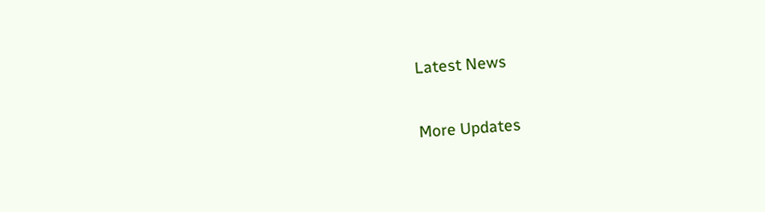Latest News

More Updates